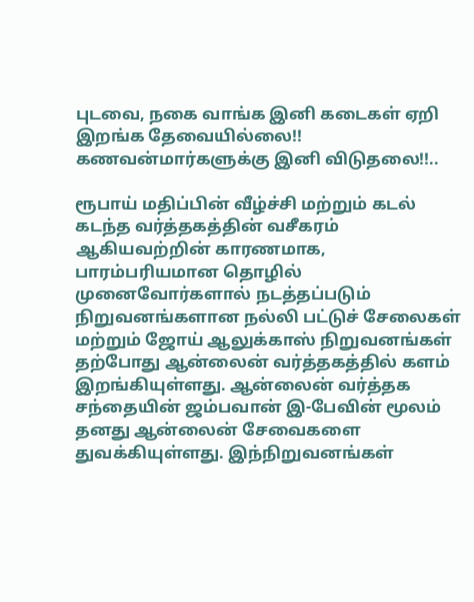புடவை, நகை வாங்க இனி கடைகள் ஏறி இறங்க தேவையில்லை!! கணவன்மார்களுக்கு இனி விடுதலை!!..

ரூபாய் மதிப்பின் வீழ்ச்சி மற்றும் கடல் கடந்த வர்த்தகத்தின் வசீகரம் ஆகியவற்றின் காரணமாக, பாரம்பரியமான தொழில் முனைவோர்களால் நடத்தப்படும் நிறுவனங்களான நல்லி பட்டுச் சேலைகள் மற்றும் ஜோய் ஆலுக்காஸ் நிறுவனங்கள் தற்போது ஆன்லைன் வர்த்தகத்தில் களம் இறங்கியுள்ளது. ஆன்லைன் வர்த்தக சந்தையின் ஜம்பவான் இ-பேவின் மூலம் தனது ஆன்லைன் சேவைகளை துவக்கியுள்ளது. இந்நிறுவனங்கள்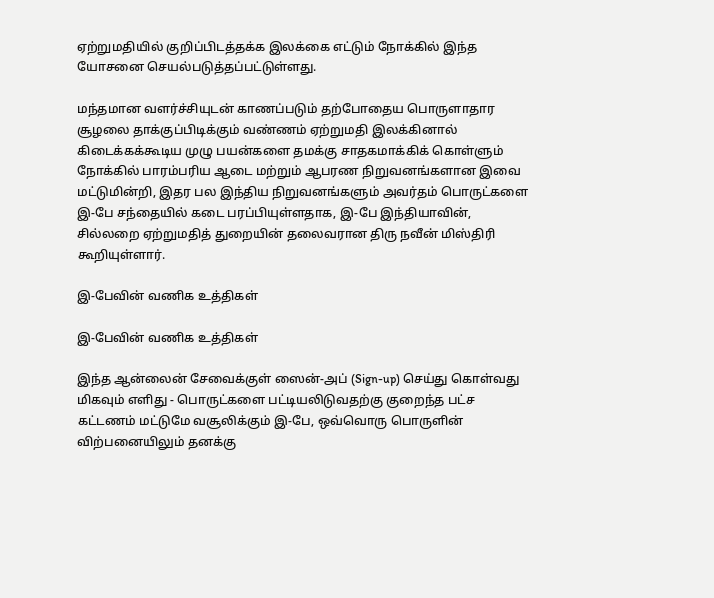ஏற்றுமதியில் குறிப்பிடத்தக்க இலக்கை எட்டும் நோக்கில் இந்த யோசனை செயல்படுத்தப்பட்டுள்ளது.

மந்தமான வளர்ச்சியுடன் காணப்படும் தற்போதைய பொருளாதார சூழலை தாக்குப்பிடிக்கும் வண்ணம் ஏற்றுமதி இலக்கினால் கிடைக்கக்கூடிய முழு பயன்களை தமக்கு சாதகமாக்கிக் கொள்ளும் நோக்கில் பாரம்பரிய ஆடை மற்றும் ஆபரண நிறுவனங்களான இவை மட்டுமின்றி, இதர பல இந்திய நிறுவனங்களும் அவர்தம் பொருட்களை இ-பே சந்தையில் கடை பரப்பியுள்ளதாக, இ-பே இந்தியாவின், சில்லறை ஏற்றுமதித் துறையின் தலைவரான திரு நவீன் மிஸ்திரி கூறியுள்ளார்.

இ-பேவின் வணிக உத்திகள்

இ-பேவின் வணிக உத்திகள்

இந்த ஆன்லைன் சேவைக்குள் ஸைன்-அப் (Sign-up) செய்து கொள்வது மிகவும் எளிது - பொருட்களை பட்டியலிடுவதற்கு குறைந்த பட்ச கட்டணம் மட்டுமே வசூலிக்கும் இ-பே, ஒவ்வொரு பொருளின் விற்பனையிலும் தனக்கு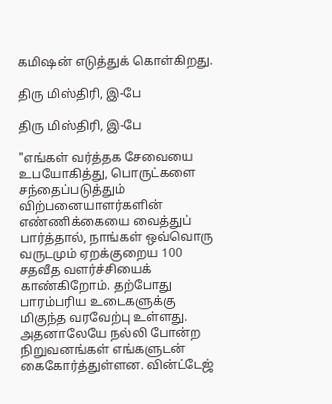கமிஷன் எடுத்துக் கொள்கிறது.

திரு மிஸ்திரி, இ-பே

திரு மிஸ்திரி, இ-பே

"எங்கள் வர்த்தக சேவையை உபயோகித்து, பொருட்களை சந்தைப்படுத்தும் விற்பனையாளர்களின் எண்ணிக்கையை வைத்துப் பார்த்தால், நாங்கள் ஒவ்வொரு வருடமும் ஏறக்குறைய 100 சதவீத வளர்ச்சியைக் காண்கிறோம். தற்போது பாரம்பரிய உடைகளுக்கு மிகுந்த வரவேற்பு உள்ளது. அதனாலேயே நல்லி போன்ற நிறுவனங்கள் எங்களுடன் கைகோர்த்துள்ளன. வின்ட்டேஜ்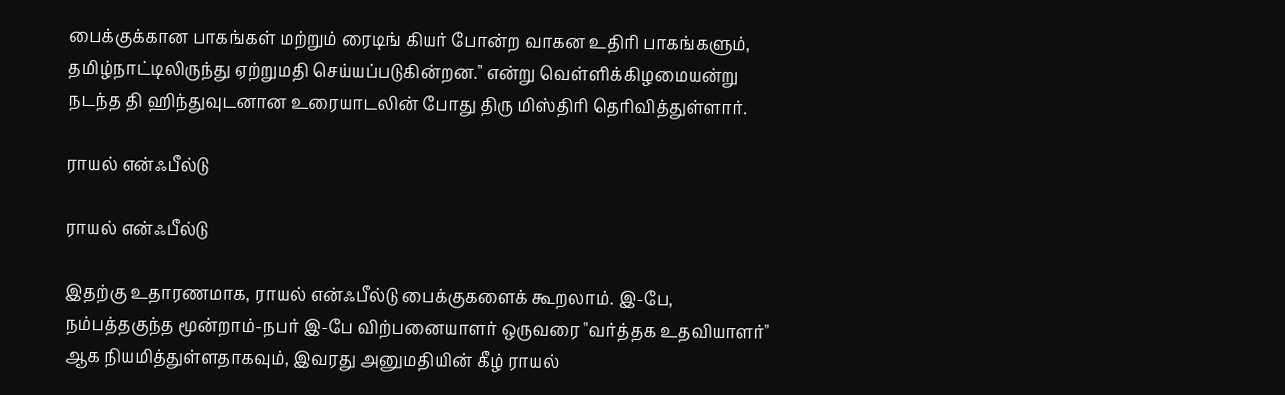பைக்குக்கான பாகங்கள் மற்றும் ரைடிங் கியர் போன்ற வாகன உதிரி பாகங்களும், தமிழ்நாட்டிலிருந்து ஏற்றுமதி செய்யப்படுகின்றன." என்று வெள்ளிக்கிழமையன்று நடந்த தி ஹிந்துவுடனான உரையாடலின் போது திரு மிஸ்திரி தெரிவித்துள்ளார்.

ராயல் என்ஃபீல்டு

ராயல் என்ஃபீல்டு

இதற்கு உதாரணமாக, ராயல் என்ஃபீல்டு பைக்குகளைக் கூறலாம். இ-பே, நம்பத்தகுந்த மூன்றாம்-நபர் இ-பே விற்பனையாளர் ஒருவரை "வர்த்தக உதவியாளர்" ஆக நியமித்துள்ளதாகவும், இவரது அனுமதியின் கீழ் ராயல்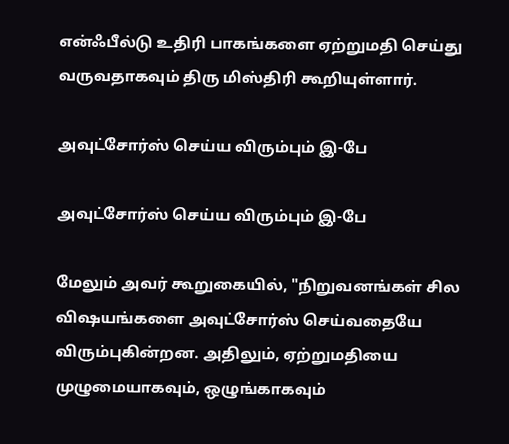என்ஃபீல்டு உதிரி பாகங்களை ஏற்றுமதி செய்து வருவதாகவும் திரு மிஸ்திரி கூறியுள்ளார்.

அவுட்சோர்ஸ் செய்ய விரும்பும் இ-பே

அவுட்சோர்ஸ் செய்ய விரும்பும் இ-பே

மேலும் அவர் கூறுகையில், "நிறுவனங்கள் சில விஷயங்களை அவுட்சோர்ஸ் செய்வதையே விரும்புகின்றன. அதிலும், ஏற்றுமதியை முழுமையாகவும், ஒழுங்காகவும்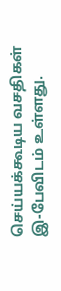செய்யக்கூடிய வசதிகள் இ-பேவிடம் உள்ளது.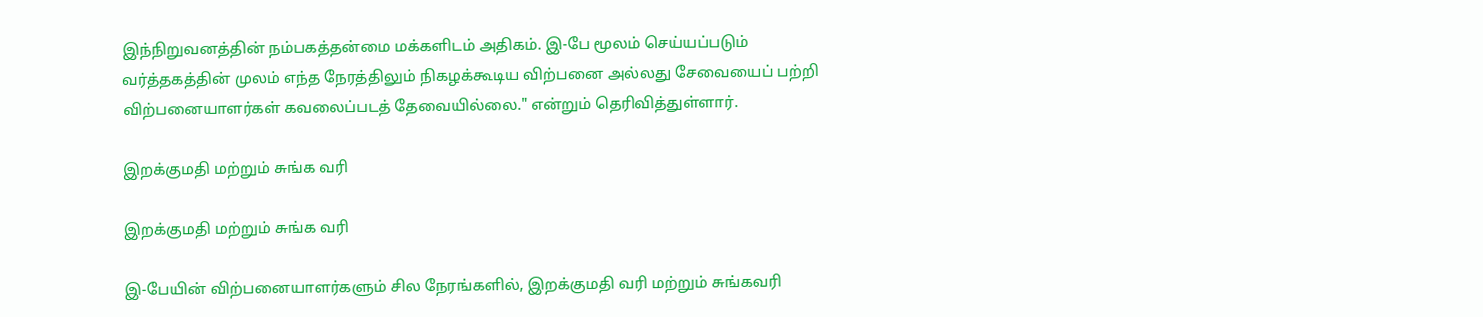இந்நிறுவனத்தின் நம்பகத்தன்மை மக்களிடம் அதிகம். இ-பே மூலம் செய்யப்படும் வர்த்தகத்தின் முலம் எந்த நேரத்திலும் நிகழக்கூடிய விற்பனை அல்லது சேவையைப் பற்றி விற்பனையாளர்கள் கவலைப்படத் தேவையில்லை." என்றும் தெரிவித்துள்ளார்.

இறக்குமதி மற்றும் சுங்க வரி

இறக்குமதி மற்றும் சுங்க வரி

இ-பேயின் விற்பனையாளர்களும் சில நேரங்களில், இறக்குமதி வரி மற்றும் சுங்கவரி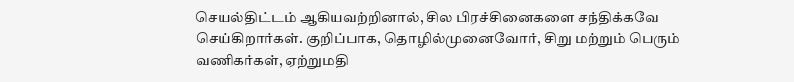செயல்திட்டம் ஆகியவற்றினால், சில பிரச்சினைகளை சந்திக்கவே செய்கிறார்கள். குறிப்பாக, தொழில்முனைவோர், சிறு மற்றும் பெரும் வணிகர்கள், ஏற்றுமதி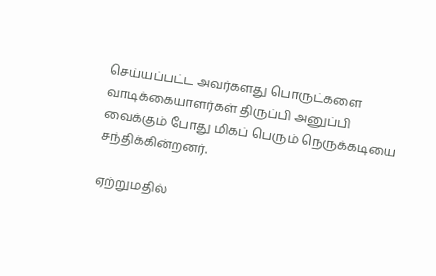செய்யப்பட்ட அவர்களது பொருட்களை வாடிக்கையாளர்கள் திருப்பி அனுப்பி வைக்கும் போது மிகப் பெரும் நெருக்கடியை சந்திக்கின்றனர்.

ஏற்றுமதில்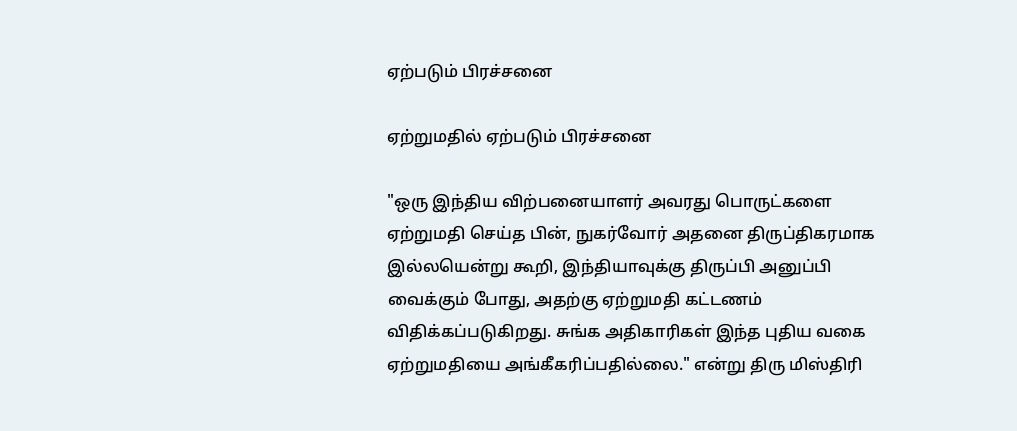ஏற்படும் பிரச்சனை

ஏற்றுமதில் ஏற்படும் பிரச்சனை

"ஒரு இந்திய விற்பனையாளர் அவரது பொருட்களை ஏற்றுமதி செய்த பின், நுகர்வோர் அதனை திருப்திகரமாக இல்லயென்று கூறி, இந்தியாவுக்கு திருப்பி அனுப்பி வைக்கும் போது, அதற்கு ஏற்றுமதி கட்டணம் விதிக்கப்படுகிறது. சுங்க அதிகாரிகள் இந்த புதிய வகை ஏற்றுமதியை அங்கீகரிப்பதில்லை." என்று திரு மிஸ்திரி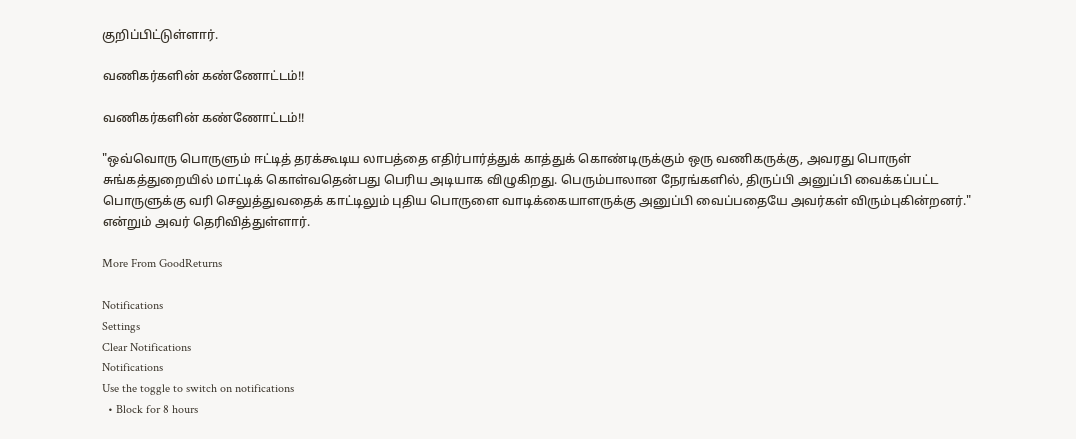குறிப்பிட்டுள்ளார்.

வணிகர்களின் கண்ணோட்டம்!!

வணிகர்களின் கண்ணோட்டம்!!

"ஒவ்வொரு பொருளும் ஈட்டித் தரக்கூடிய லாபத்தை எதிர்பார்த்துக் காத்துக் கொண்டிருக்கும் ஒரு வணிகருக்கு, அவரது பொருள் சுங்கத்துறையில் மாட்டிக் கொள்வதென்பது பெரிய அடியாக விழுகிறது. பெரும்பாலான நேரங்களில், திருப்பி அனுப்பி வைக்கப்பட்ட பொருளுக்கு வரி செலுத்துவதைக் காட்டிலும் புதிய பொருளை வாடிக்கையாளருக்கு அனுப்பி வைப்பதையே அவர்கள் விரும்புகின்றனர்." என்றும் அவர் தெரிவித்துள்ளார்.

More From GoodReturns

Notifications
Settings
Clear Notifications
Notifications
Use the toggle to switch on notifications
  • Block for 8 hours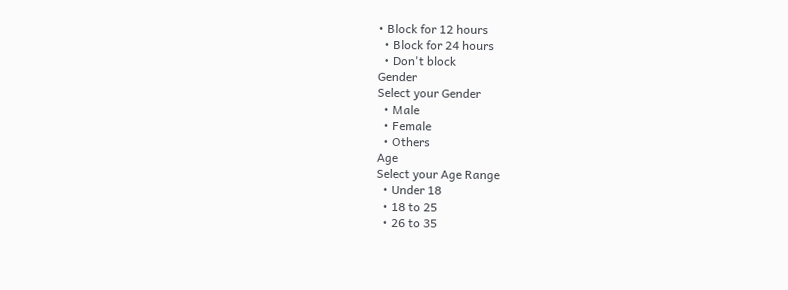• Block for 12 hours
  • Block for 24 hours
  • Don't block
Gender
Select your Gender
  • Male
  • Female
  • Others
Age
Select your Age Range
  • Under 18
  • 18 to 25
  • 26 to 35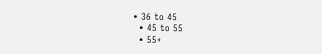• 36 to 45
  • 45 to 55
  • 55+